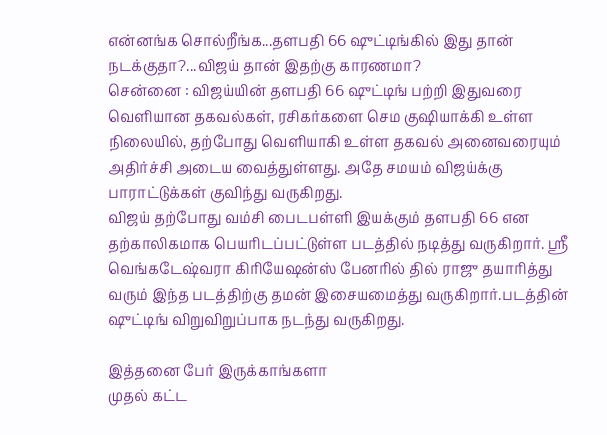என்னங்க சொல்றீங்க...தளபதி 66 ஷுட்டிங்கில் இது தான் நடக்குதா?...விஜய் தான் இதற்கு காரணமா?
சென்னை : விஜய்யின் தளபதி 66 ஷுட்டிங் பற்றி இதுவரை வெளியான தகவல்கள், ரசிகர்களை செம குஷியாக்கி உள்ள நிலையில், தற்போது வெளியாகி உள்ள தகவல் அனைவரையும் அதிர்ச்சி அடைய வைத்துள்ளது. அதே சமயம் விஜய்க்கு பாராட்டுக்கள் குவிந்து வருகிறது.
விஜய் தற்போது வம்சி பைடபள்ளி இயக்கும் தளபதி 66 என தற்காலிகமாக பெயரிடப்பட்டுள்ள படத்தில் நடித்து வருகிறார். ஸ்ரீ வெங்கடேஷ்வரா கிரியேஷன்ஸ் பேனரில் தில் ராஜு தயாரித்து வரும் இந்த படத்திற்கு தமன் இசையமைத்து வருகிறார்.படத்தின் ஷுட்டிங் விறுவிறுப்பாக நடந்து வருகிறது.

இத்தனை பேர் இருக்காங்களா
முதல் கட்ட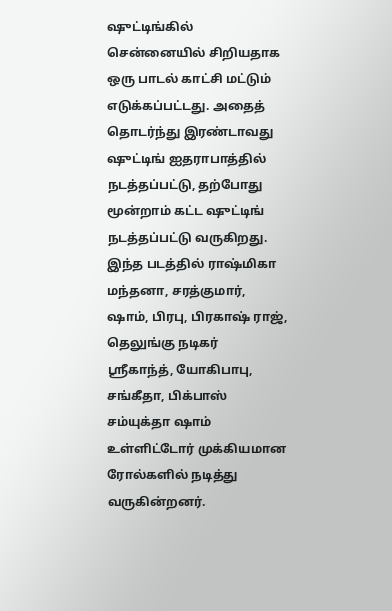ஷுட்டிங்கில் சென்னையில் சிறியதாக ஒரு பாடல் காட்சி மட்டும் எடுக்கப்பட்டது. அதைத் தொடர்ந்து இரண்டாவது ஷுட்டிங் ஐதராபாத்தில் நடத்தப்பட்டு, தற்போது மூன்றாம் கட்ட ஷுட்டிங் நடத்தப்பட்டு வருகிறது. இந்த படத்தில் ராஷ்மிகா மந்தனா, சரத்குமார், ஷாம், பிரபு, பிரகாஷ் ராஜ், தெலுங்கு நடிகர் ஸ்ரீகாந்த், யோகிபாபு, சங்கீதா, பிக்பாஸ் சம்யுக்தா ஷாம் உள்ளிட்டோர் முக்கியமான ரோல்களில் நடித்து வருகின்றனர்.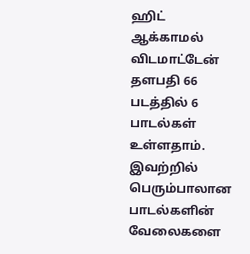ஹிட் ஆக்காமல் விடமாட்டேன்
தளபதி 66 படத்தில் 6 பாடல்கள் உள்ளதாம். இவற்றில் பெரும்பாலான பாடல்களின் வேலைகளை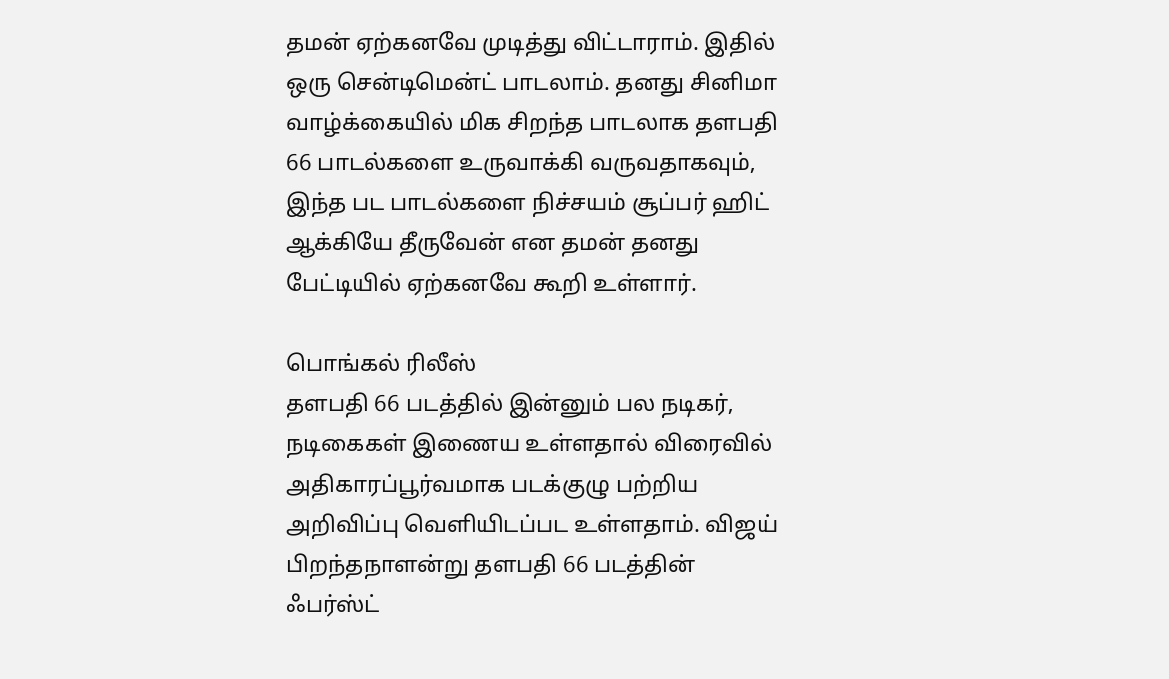தமன் ஏற்கனவே முடித்து விட்டாராம். இதில் ஒரு சென்டிமென்ட் பாடலாம். தனது சினிமா வாழ்க்கையில் மிக சிறந்த பாடலாக தளபதி 66 பாடல்களை உருவாக்கி வருவதாகவும், இந்த பட பாடல்களை நிச்சயம் சூப்பர் ஹிட் ஆக்கியே தீருவேன் என தமன் தனது பேட்டியில் ஏற்கனவே கூறி உள்ளார்.

பொங்கல் ரிலீஸ்
தளபதி 66 படத்தில் இன்னும் பல நடிகர், நடிகைகள் இணைய உள்ளதால் விரைவில் அதிகாரப்பூர்வமாக படக்குழு பற்றிய அறிவிப்பு வெளியிடப்பட உள்ளதாம். விஜய் பிறந்தநாளன்று தளபதி 66 படத்தின் ஃபர்ஸ்ட்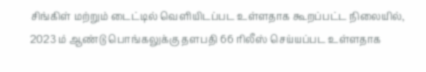சிங்கிள் மற்றும் டைட்டில் வெளியிடப்பட உள்ளதாக கூறப்பட்ட நிலையில், 2023 ம் ஆண்டு பொங்கலுக்கு தளபதி 66 ரிலீஸ் செய்யப்பட உள்ளதாக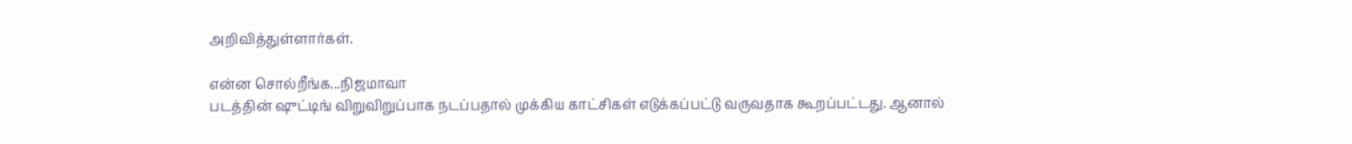அறிவித்துள்ளார்கள்.

என்ன சொல்றீங்க...நிஜமாவா
படத்தின் ஷுட்டிங் விறுவிறுப்பாக நடப்பதால் முக்கிய காட்சிகள் எடுக்கப்பட்டு வருவதாக கூறப்பட்டது. ஆனால்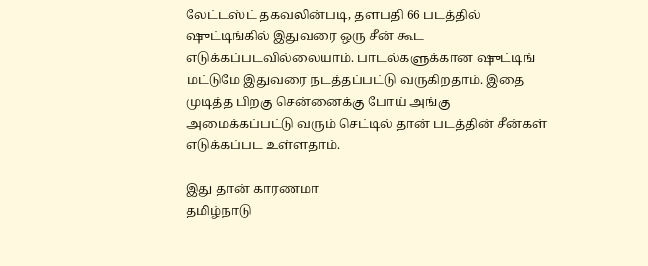லேட்டஸ்ட் தகவலின்படி, தளபதி 66 படத்தில் ஷுட்டிங்கில் இதுவரை ஒரு சீன் கூட எடுக்கப்படவில்லையாம். பாடல்களுக்கான ஷுட்டிங் மட்டுமே இதுவரை நடத்தப்பட்டு வருகிறதாம். இதை முடித்த பிறகு சென்னைக்கு போய் அங்கு அமைக்கப்பட்டு வரும் செட்டில் தான் படத்தின் சீன்கள் எடுக்கப்பட உள்ளதாம்.

இது தான் காரணமா
தமிழ்நாடு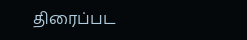திரைப்பட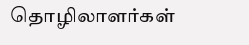தொழிலாளர்கள்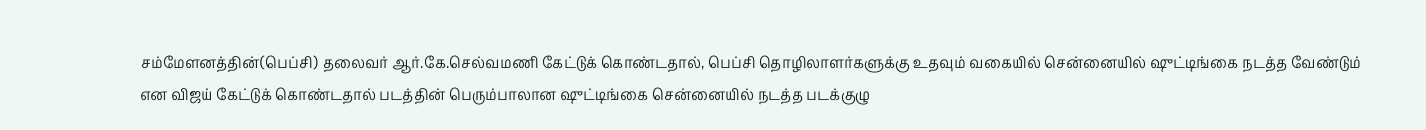சம்மேளனத்தின்(பெப்சி) தலைவர் ஆர்.கே.செல்வமணி கேட்டுக் கொண்டதால், பெப்சி தொழிலாளர்களுக்கு உதவும் வகையில் சென்னையில் ஷுட்டிங்கை நடத்த வேண்டும் என விஜய் கேட்டுக் கொண்டதால் படத்தின் பெரும்பாலான ஷுட்டிங்கை சென்னையில் நடத்த படக்குழு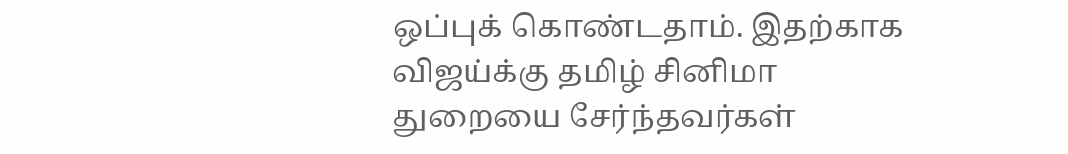ஒப்புக் கொண்டதாம். இதற்காக விஜய்க்கு தமிழ் சினிமா துறையை சேர்ந்தவர்கள்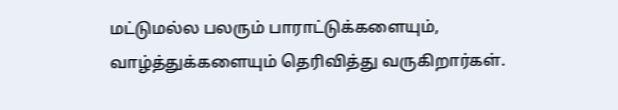மட்டுமல்ல பலரும் பாராட்டுக்களையும், வாழ்த்துக்களையும் தெரிவித்து வருகிறார்கள்.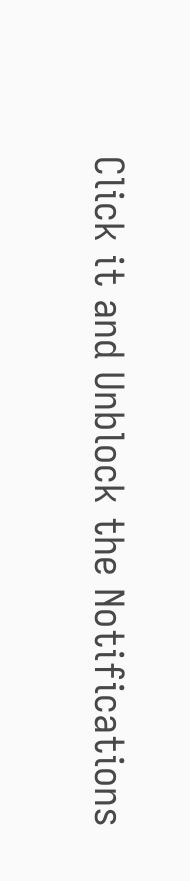Click it and Unblock the Notifications